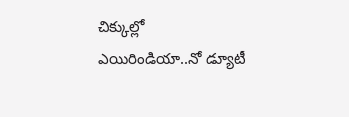చిక్కుల్లో ఎయిరిండియా..నో డ్యూటీ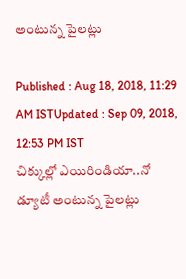అంటున్న పైలట్లు

Published : Aug 18, 2018, 11:29 AM ISTUpdated : Sep 09, 2018, 12:53 PM IST
చిక్కుల్లో ఎయిరిండియా..నో డ్యూటీ అంటున్న పైలట్లు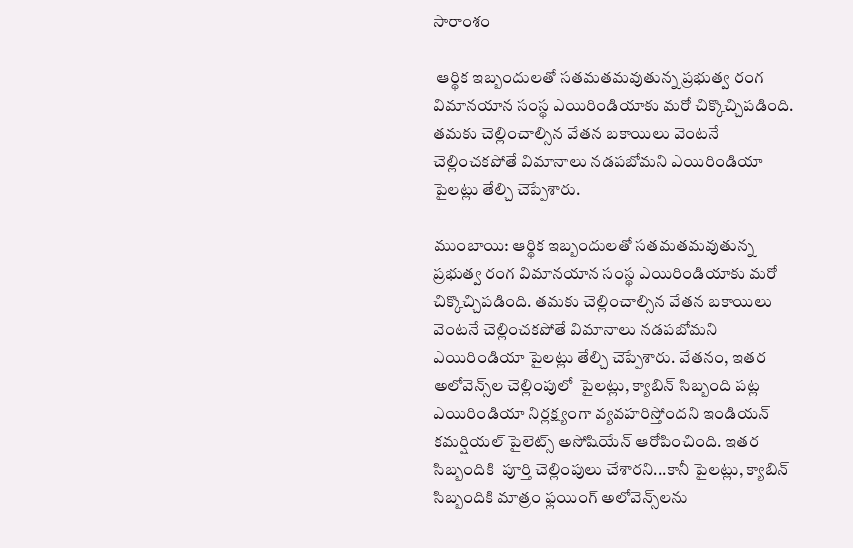సారాంశం

 ఆర్థిక ఇబ్బందులతో సతమతమవుతున్న ప్రభుత్వ రంగ విమానయాన సంస్థ ఎయిరిండియాకు మరో చిక్కొచ్చిపడింది. తమకు చెల్లించాల్సిన వేతన బకాయిలు వెంటనే చెల్లించకపోతే విమానాలు నడపబోమని ఎయిరిండియా పైలట్లు తేల్చి చెప్పేశారు.

ముంబాయి: ఆర్థిక ఇబ్బందులతో సతమతమవుతున్న ప్రభుత్వ రంగ విమానయాన సంస్థ ఎయిరిండియాకు మరో చిక్కొచ్చిపడింది. తమకు చెల్లించాల్సిన వేతన బకాయిలు వెంటనే చెల్లించకపోతే విమానాలు నడపబోమని ఎయిరిండియా పైలట్లు తేల్చి చెప్పేశారు. వేతనం, ఇతర అలోవెన్స్‌ల చెల్లింపులో  పైలట్లు, క్యాబిన్‌ సిబ్బంది పట్ల ఎయిరిండియా నిర్లక్ష్యంగా వ్యవహరిస్తోందని ఇండియన్ కమర్షియల్ పైలెట్స్ అసోషియేన్ ఆరోపించింది. ఇతర సిబ్బందికి  పూర్తి చెల్లింపులు చేశారని...కానీ పైలట్లు, క్యాబిన్‌ సిబ్బందికి మాత్రం ఫ్లయింగ్‌ అలోవెన్స్‌లను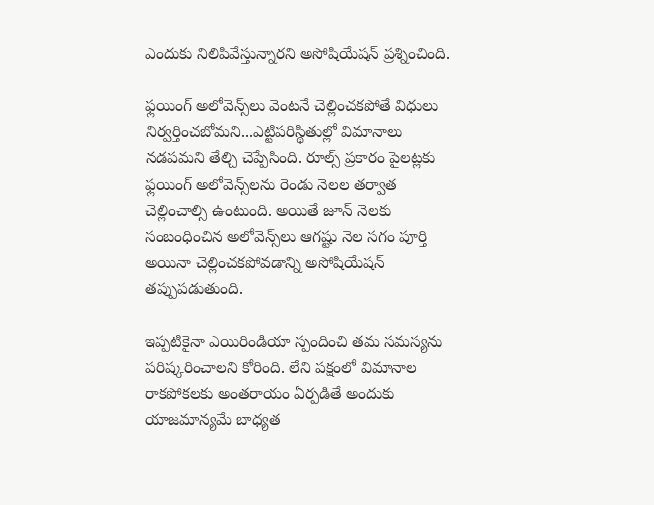ఎందుకు నిలిపివేస్తున్నారని అసోషియేషన్ ప్రశ్నించింది.

ఫ్లయింగ్‌ అలోవెన్స్‌లు వెంటనే చెల్లించకపోతే విధులు నిర్వర్తించబోమని...ఎట్టిపరిస్థితుల్లో విమానాలు నడపమని తేల్చి చెప్పేసింది. రూల్స్ ప్రకారం పైలట్లకు ఫ్లయింగ్‌ అలోవెన్స్‌లను రెండు నెలల తర్వాత చెల్లించాల్సి ఉంటుంది. అయితే జూన్‌ నెలకు సంబంధించిన అలోవెన్స్‌లు ఆగష్టు నెల సగం పూర్తి అయినా చెల్లించకపోవడాన్ని అసోషియేషన్ తప్పుపడుతుంది.

ఇప్పటికైనా ఎయిరిండియా స్పందించి తమ సమస్యను పరిష్కరించాలని కోరింది. లేని పక్షంలో విమానాల రాకపోకలకు అంతరాయం ఏర్పడితే అందుకు యాజమాన్యమే బాధ్యత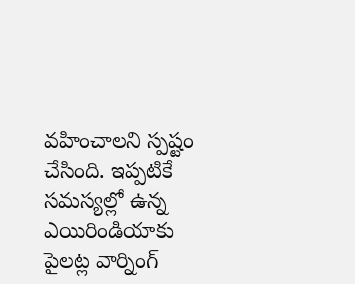వహించాలని స్పష్టం చేసింది. ఇప్పటికే సమస్యల్లో ఉన్న ఎయిరిండియాకు పైలట్ల వార్నింగ్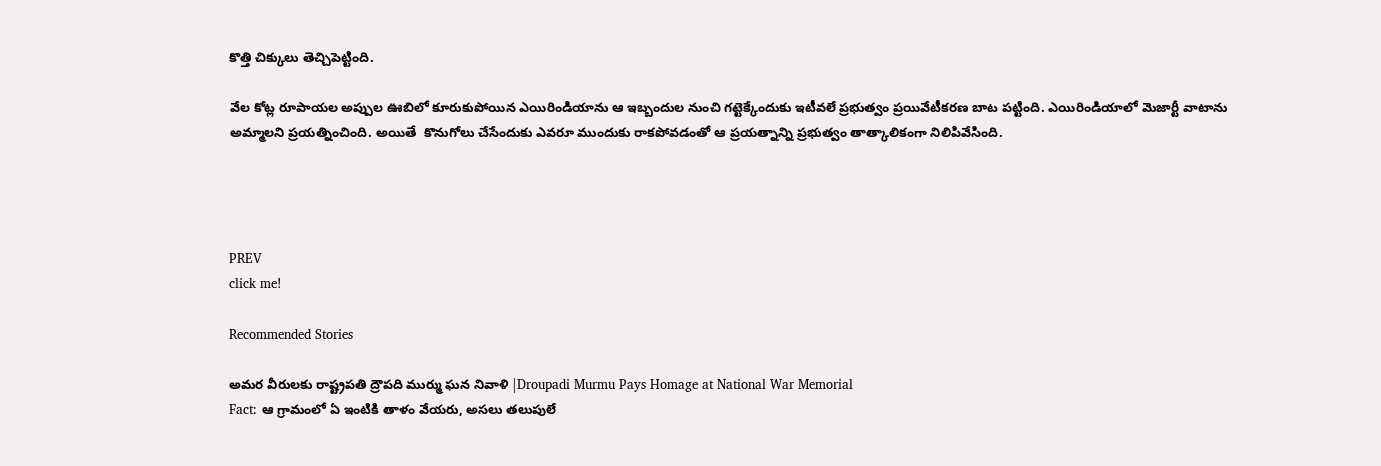కొత్తి చిక్కులు తెచ్చిపెట్టింది.

వేల కోట్ల రూపాయల అప్పుల ఊబిలో కూరుకుపోయిన ఎయిరిండియాను ఆ ఇబ్బందుల నుంచి గట్టెక్కేందుకు ఇటీవలే ప్రభుత్వం ప్రయివేటీకరణ బాట పట్టింది. ఎయిరిండియాలో మెజార్టీ వాటాను అమ్మాలని ప్రయత్నించింది. అయితే  కొనుగోలు చేసేందుకు ఎవరూ ముందుకు రాకపోవడంతో ఆ ప్రయత్నాన్ని ప్రభుత్వం తాత్కాలికంగా నిలిపివేసింది.




PREV
click me!

Recommended Stories

అమర వీరులకు రాష్ట్రపతి ద్రౌపది ముర్ము ఘన నివాళి |Droupadi Murmu Pays Homage at National War Memorial
Fact: ఆ గ్రామంలో ఏ ఇంటికి తాళం వేయరు, అసలు తలుపులే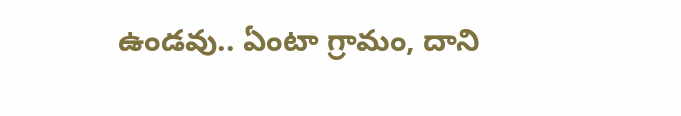ఉండవు.. ఏంటా గ్రామం, దాని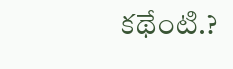కథేంటి.?